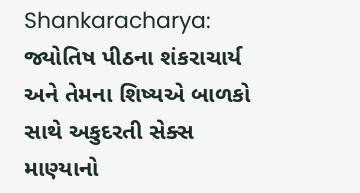Shankaracharya: જ્યોતિષ પીઠના શંકરાચાર્ય અને તેમના શિષ્યએ બાળકો સાથે અકુદરતી સેક્સ માણ્યાનો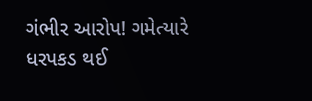ગંભીર આરોપ! ગમેત્યારે ધરપકડ થઈ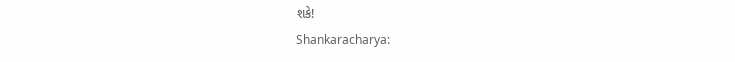શકે!
Shankaracharya: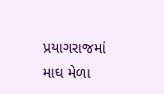પ્રયાગરાજમાં માઘ મેળા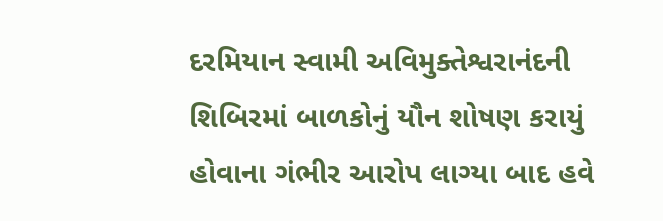દરમિયાન સ્વામી અવિમુક્તેશ્વરાનંદની શિબિરમાં બાળકોનું યૌન શોષણ કરાયું હોવાના ગંભીર આરોપ લાગ્યા બાદ હવે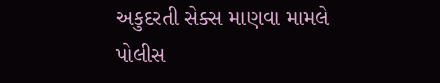અકુદરતી સેક્સ માણવા મામલે પોલીસ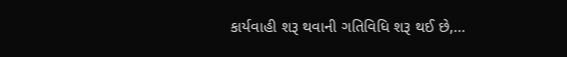કાર્યવાહી શરૂ થવાની ગતિવિધિ શરૂ થઈ છે,…